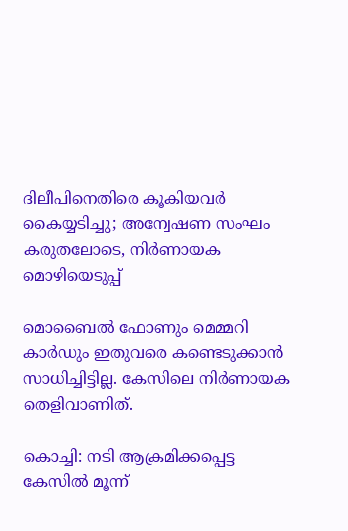ദിലീപിനെതിരെ കൂകിയവര്‍ കൈയ്യടിച്ചു; അന്വേഷണ സംഘം കരുതലോടെ, നിര്‍ണായക മൊഴിയെടുപ്പ്

മൊബൈല്‍ ഫോണും മെമ്മറി കാര്‍ഡും ഇതുവരെ കണ്ടെടുക്കാന്‍ സാധിച്ചിട്ടില്ല. കേസിലെ നിര്‍ണായക തെളിവാണിത്.

കൊച്ചി: നടി ആക്രമിക്കപ്പെട്ട കേസില്‍ മൂന്ന്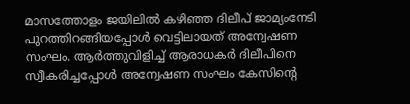മാസത്തോളം ജയിലില്‍ കഴിഞ്ഞ ദിലീപ് ജാമ്യംനേടി പുറത്തിറങ്ങിയപ്പോള്‍ വെട്ടിലായത് അന്വേഷണ സംഘം. ആര്‍ത്തുവിളിച്ച് ആരാധകര്‍ ദിലീപിനെ സ്വീകരിച്ചപ്പോള്‍ അന്വേഷണ സംഘം കേസിന്റെ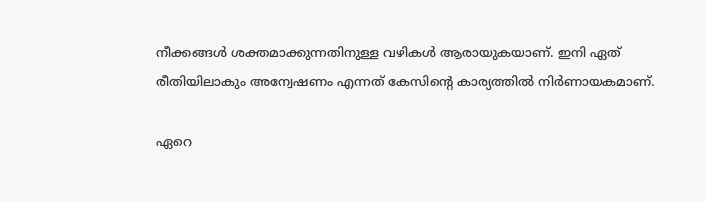നീക്കങ്ങള്‍ ശക്തമാക്കുന്നതിനുള്ള വഴികള്‍ ആരായുകയാണ്. ഇനി ഏത് രീതിയിലാകും അന്വേഷണം എന്നത് കേസിന്റെ കാര്യത്തില്‍ നിര്‍ണായകമാണ്.

ഏറെ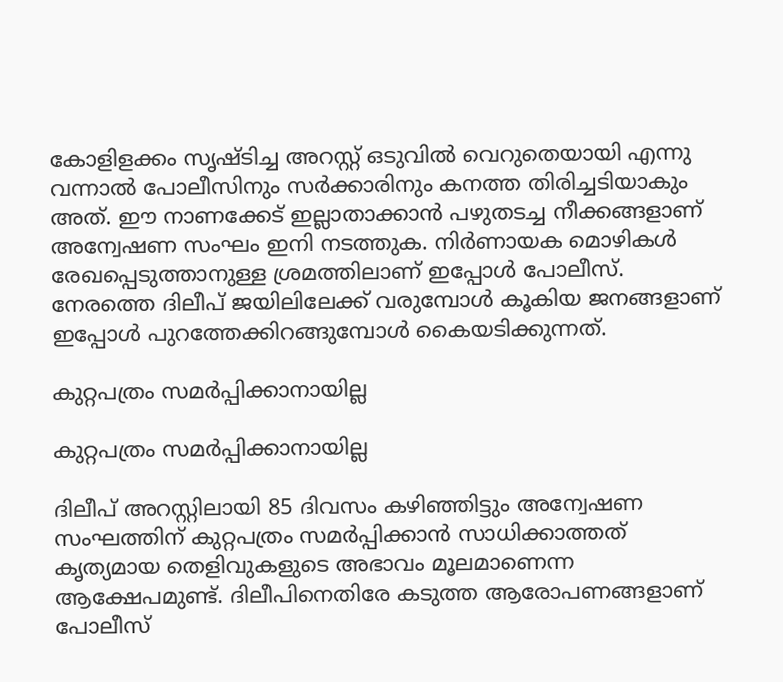കോളിളക്കം സൃഷ്ടിച്ച അറസ്റ്റ് ഒടുവില്‍ വെറുതെയായി എന്നു വന്നാല്‍ പോലീസിനും സര്‍ക്കാരിനും കനത്ത തിരിച്ചടിയാകും അത്. ഈ നാണക്കേട് ഇല്ലാതാക്കാന്‍ പഴുതടച്ച നീക്കങ്ങളാണ് അന്വേഷണ സംഘം ഇനി നടത്തുക. നിര്‍ണായക മൊഴികള്‍ രേഖപ്പെടുത്താനുള്ള ശ്രമത്തിലാണ് ഇപ്പോള്‍ പോലീസ്. നേരത്തെ ദിലീപ് ജയിലിലേക്ക് വരുമ്പോള്‍ കൂകിയ ജനങ്ങളാണ് ഇപ്പോള്‍ പുറത്തേക്കിറങ്ങുമ്പോള്‍ കൈയടിക്കുന്നത്.

കുറ്റപത്രം സമര്‍പ്പിക്കാനായില്ല

കുറ്റപത്രം സമര്‍പ്പിക്കാനായില്ല

ദിലീപ് അറസ്റ്റിലായി 85 ദിവസം കഴിഞ്ഞിട്ടും അന്വേഷണ സംഘത്തിന് കുറ്റപത്രം സമര്‍പ്പിക്കാന്‍ സാധിക്കാത്തത് കൃത്യമായ തെളിവുകളുടെ അഭാവം മൂലമാണെന്ന ആക്ഷേപമുണ്ട്. ദിലീപിനെതിരേ കടുത്ത ആരോപണങ്ങളാണ് പോലീസ്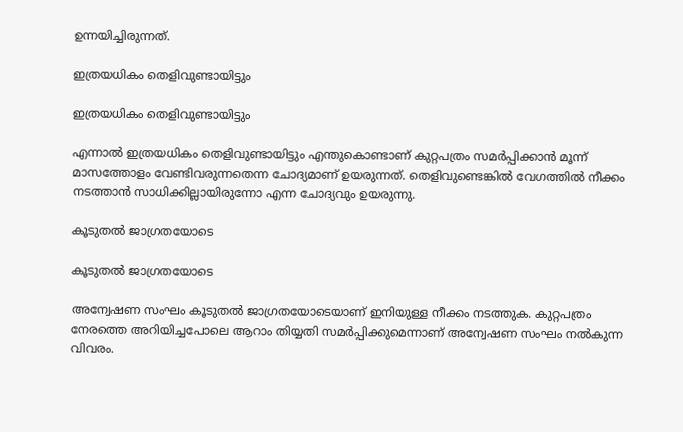ഉന്നയിച്ചിരുന്നത്.

ഇത്രയധികം തെളിവുണ്ടായിട്ടും

ഇത്രയധികം തെളിവുണ്ടായിട്ടും

എന്നാല്‍ ഇത്രയധികം തെളിവുണ്ടായിട്ടും എന്തുകൊണ്ടാണ് കുറ്റപത്രം സമര്‍പ്പിക്കാന്‍ മൂന്ന് മാസത്തോളം വേണ്ടിവരുന്നതെന്ന ചോദ്യമാണ് ഉയരുന്നത്. തെളിവുണ്ടെങ്കില്‍ വേഗത്തില്‍ നീക്കം നടത്താന്‍ സാധിക്കില്ലായിരുന്നോ എന്ന ചോദ്യവും ഉയരുന്നു.

കൂടുതല്‍ ജാഗ്രതയോടെ

കൂടുതല്‍ ജാഗ്രതയോടെ

അന്വേഷണ സംഘം കൂടുതല്‍ ജാഗ്രതയോടെയാണ് ഇനിയുള്ള നീക്കം നടത്തുക. കുറ്റപത്രം നേരത്തെ അറിയിച്ചപോലെ ആറാം തിയ്യതി സമര്‍പ്പിക്കുമെന്നാണ് അന്വേഷണ സംഘം നല്‍കുന്ന വിവരം.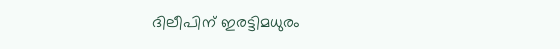ദിലീപിന് ഇരട്ടിമധുരം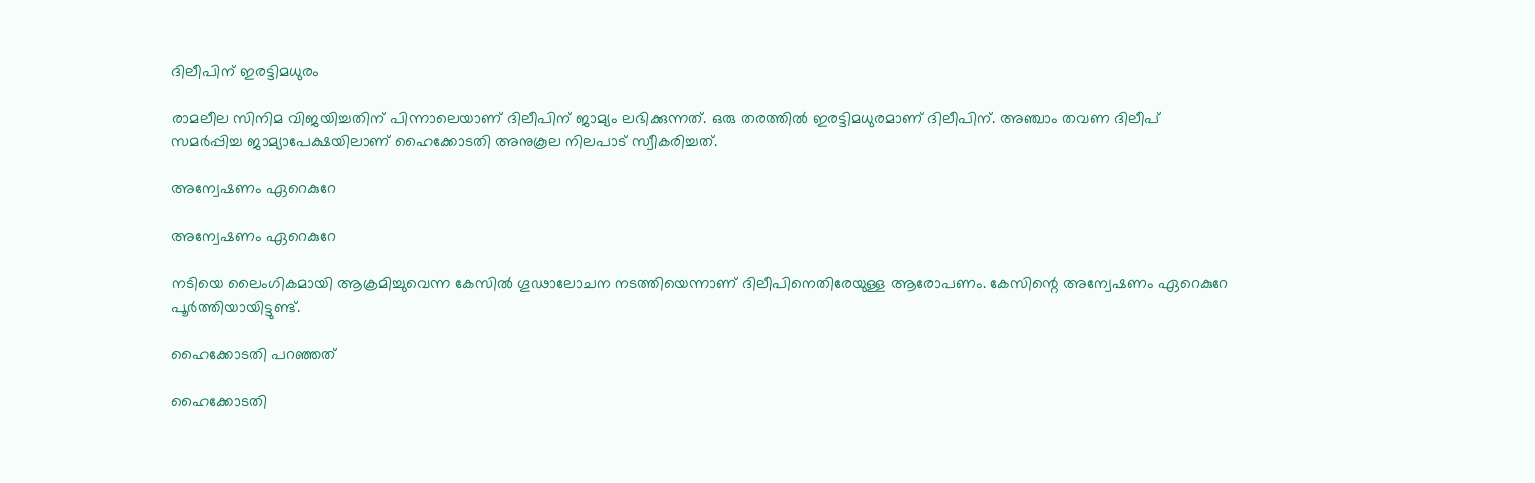ദിലീപിന് ഇരട്ടിമധുരം

രാമലീല സിനിമ വിജയിച്ചതിന് പിന്നാലെയാണ് ദിലീപിന് ജാമ്യം ലഭിക്കുന്നത്. ഒരു തരത്തില്‍ ഇരട്ടിമധുരമാണ് ദിലീപിന്. അഞ്ചാം തവണ ദിലീപ് സമര്‍പ്പിച്ച ജാമ്യാപേക്ഷയിലാണ് ഹൈക്കോടതി അനുകൂല നിലപാട് സ്വീകരിച്ചത്.

അന്വേഷണം ഏറെകുറേ

അന്വേഷണം ഏറെകുറേ

നടിയെ ലൈംഗികമായി ആക്രമിച്ചുവെന്ന കേസില്‍ ഗൂഢാലോചന നടത്തിയെന്നാണ് ദിലീപിനെതിരേയുള്ള ആരോപണം. കേസിന്റെ അന്വേഷണം ഏറെകുറേ പൂര്‍ത്തിയായിട്ടുണ്ട്.

ഹൈക്കോടതി പറഞ്ഞത്

ഹൈക്കോടതി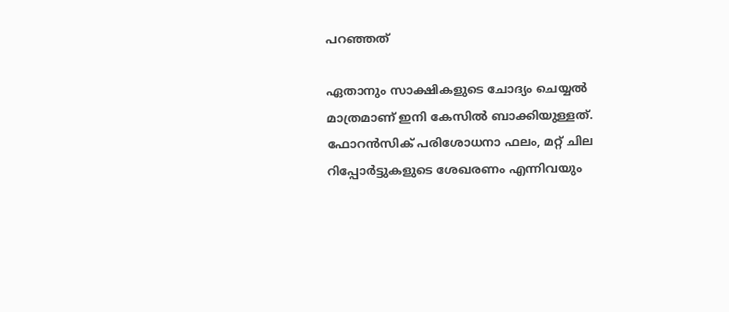പറഞ്ഞത്

ഏതാനും സാക്ഷികളുടെ ചോദ്യം ചെയ്യല്‍ മാത്രമാണ് ഇനി കേസില്‍ ബാക്കിയുള്ളത്. ഫോറന്‍സിക് പരിശോധനാ ഫലം, മറ്റ് ചില റിപ്പോര്‍ട്ടുകളുടെ ശേഖരണം എന്നിവയും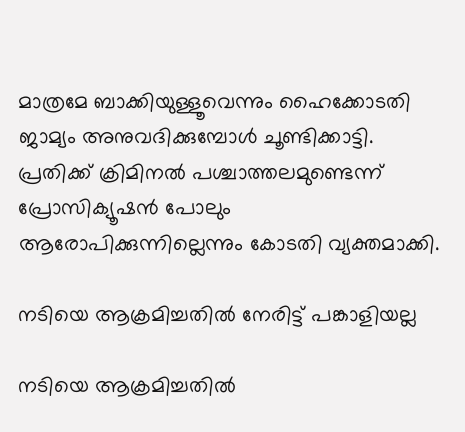മാത്രമേ ബാക്കിയുള്ളൂവെന്നും ഹൈക്കോടതി ജാമ്യം അനുവദിക്കുമ്പോള്‍ ചൂണ്ടിക്കാട്ടി. പ്രതിക്ക് ക്രിമിനല്‍ പശ്ചാത്തലമുണ്ടെന്ന് പ്രോസിക്യൂഷന്‍ പോലും ആരോപിക്കുന്നില്ലെന്നും കോടതി വ്യക്തമാക്കി.

നടിയെ ആക്രമിച്ചതില്‍ നേരിട്ട് പങ്കാളിയല്ല

നടിയെ ആക്രമിച്ചതില്‍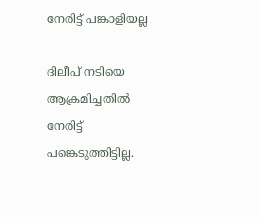നേരിട്ട് പങ്കാളിയല്ല

ദിലീപ് നടിയെ ആക്രമിച്ചതില്‍ നേരിട്ട് പങ്കെടുത്തിട്ടില്ല.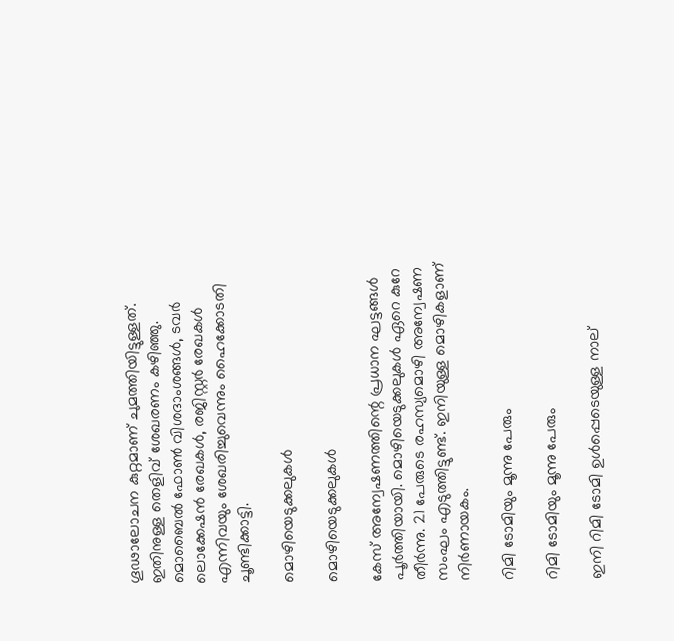ഗൂഢാലോചന കുറ്റമാണ് ചുമത്തിയിട്ടുള്ളത്. ഇതിനുള്ള തെളിവ് ശേഖരണം കഴിഞ്ഞു. മൊബൈല്‍ ഫോണ്‍ വിശദാംശങ്ങള്‍, ടവര്‍ ലൊക്കേഷന്‍ രേഖകള്‍, രജിസ്റ്റര്‍ രേഖകള്‍ എന്നിവയും ശേഖരിച്ചുവെന്നും ഹൈക്കോടതി ചൂണ്ടിക്കാട്ടി.

മൊഴിയെടുക്കലുകള്‍

മൊഴിയെടുക്കലുകള്‍

കേസ് അന്വേഷണത്തിന്റെ പ്രധാന ഘട്ടങ്ങള്‍ പൂര്‍ത്തിയായി. മൊഴിയെടുക്കലുകള്‍ ഏറെ കുറേ തീര്‍ന്നു. 21 പേരുടെ രഹസ്യമൊഴി അന്വേഷണ സംഘം എടുത്തിട്ടുണ്ട്. ഇനിയുള്ള മൊഴികളാണ് നിര്‍ണായകം.

റിമി ടോമിയും മൂന്നു പേരും

റിമി ടോമിയും മൂന്നു പേരും

ഇനി റിമി ടോമി ഉള്‍പ്പെടെയുള്ള നാല്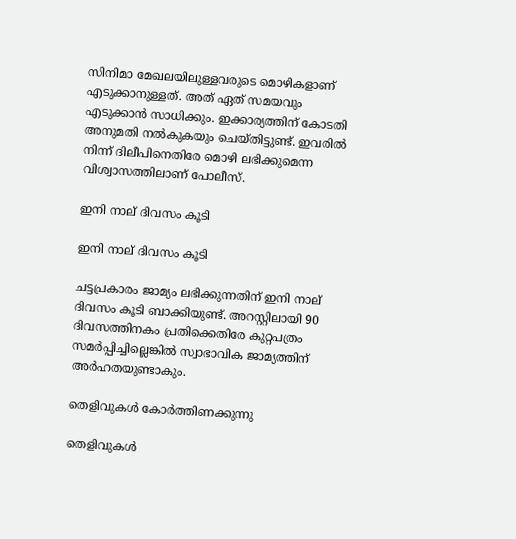സിനിമാ മേഖലയിലുള്ളവരുടെ മൊഴികളാണ് എടുക്കാനുള്ളത്. അത് ഏത് സമയവും എടുക്കാന്‍ സാധിക്കും. ഇക്കാര്യത്തിന് കോടതി അനുമതി നല്‍കുകയും ചെയ്തിട്ടുണ്ട്. ഇവരില്‍ നിന്ന് ദിലീപിനെതിരേ മൊഴി ലഭിക്കുമെന്ന വിശ്വാസത്തിലാണ് പോലീസ്.

ഇനി നാല് ദിവസം കൂടി

ഇനി നാല് ദിവസം കൂടി

ചട്ടപ്രകാരം ജാമ്യം ലഭിക്കുന്നതിന് ഇനി നാല് ദിവസം കൂടി ബാക്കിയുണ്ട്. അറസ്റ്റിലായി 90 ദിവസത്തിനകം പ്രതിക്കെതിരേ കുറ്റപത്രം സമര്‍പ്പിച്ചില്ലെങ്കില്‍ സ്വാഭാവിക ജാമ്യത്തിന് അര്‍ഹതയുണ്ടാകും.

തെളിവുകള്‍ കോര്‍ത്തിണക്കുന്നു

തെളിവുകള്‍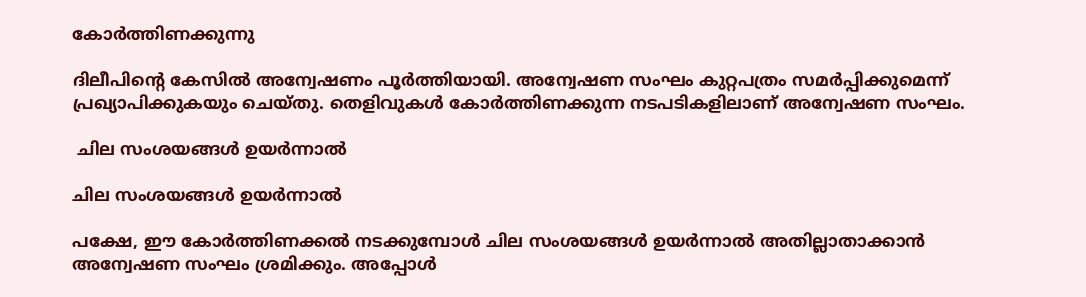കോര്‍ത്തിണക്കുന്നു

ദിലീപിന്റെ കേസില്‍ അന്വേഷണം പൂര്‍ത്തിയായി. അന്വേഷണ സംഘം കുറ്റപത്രം സമര്‍പ്പിക്കുമെന്ന് പ്രഖ്യാപിക്കുകയും ചെയ്തു. തെളിവുകള്‍ കോര്‍ത്തിണക്കുന്ന നടപടികളിലാണ് അന്വേഷണ സംഘം.

 ചില സംശയങ്ങള്‍ ഉയര്‍ന്നാല്‍

ചില സംശയങ്ങള്‍ ഉയര്‍ന്നാല്‍

പക്ഷേ, ഈ കോര്‍ത്തിണക്കല്‍ നടക്കുമ്പോള്‍ ചില സംശയങ്ങള്‍ ഉയര്‍ന്നാല്‍ അതില്ലാതാക്കാന്‍ അന്വേഷണ സംഘം ശ്രമിക്കും. അപ്പോള്‍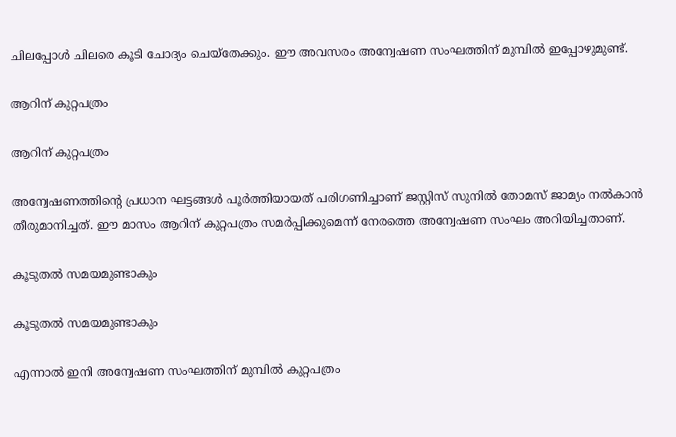ചിലപ്പോള്‍ ചിലരെ കൂടി ചോദ്യം ചെയ്‌തേക്കും. ഈ അവസരം അന്വേഷണ സംഘത്തിന് മുമ്പില്‍ ഇപ്പോഴുമുണ്ട്.

ആറിന് കുറ്റപത്രം

ആറിന് കുറ്റപത്രം

അന്വേഷണത്തിന്റെ പ്രധാന ഘട്ടങ്ങള്‍ പൂര്‍ത്തിയായത് പരിഗണിച്ചാണ് ജസ്റ്റിസ് സുനില്‍ തോമസ് ജാമ്യം നല്‍കാന്‍ തീരുമാനിച്ചത്. ഈ മാസം ആറിന് കുറ്റപത്രം സമര്‍പ്പിക്കുമെന്ന് നേരത്തെ അന്വേഷണ സംഘം അറിയിച്ചതാണ്.

കൂടുതല്‍ സമയമുണ്ടാകും

കൂടുതല്‍ സമയമുണ്ടാകും

എന്നാല്‍ ഇനി അന്വേഷണ സംഘത്തിന് മുമ്പില്‍ കുറ്റപത്രം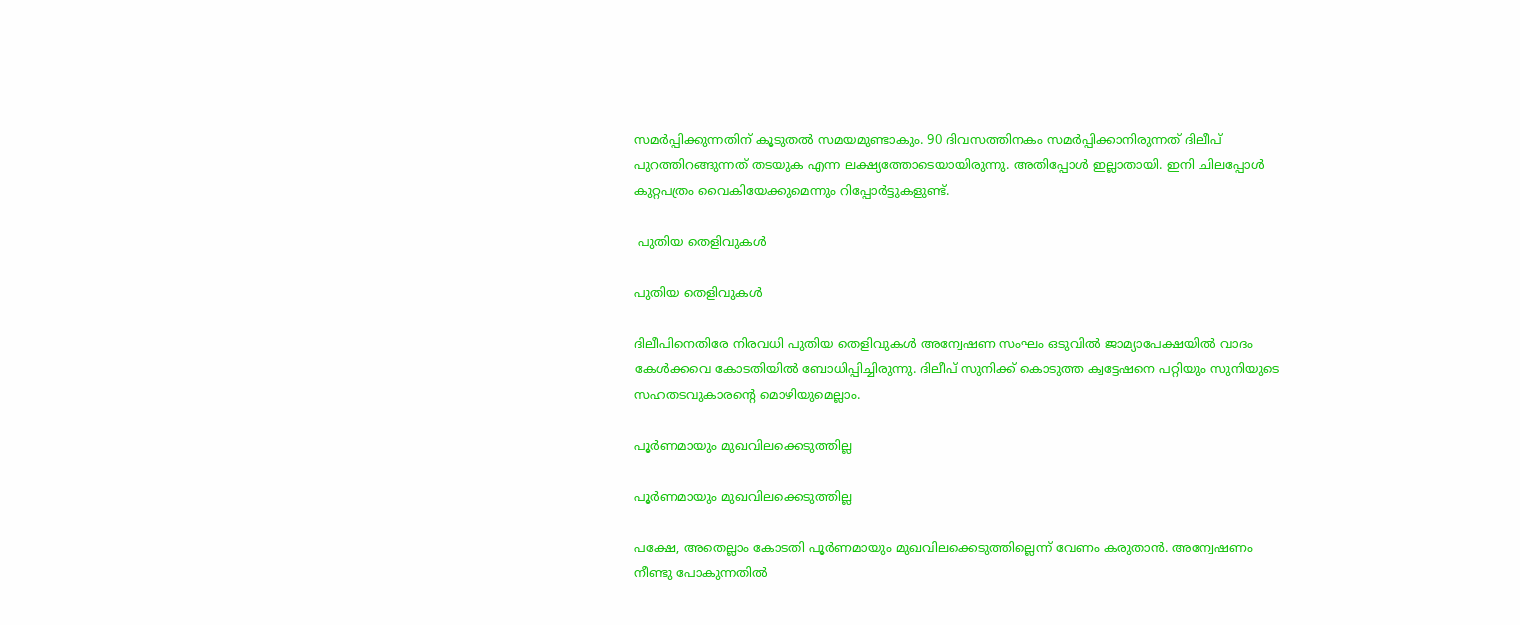സമര്‍പ്പിക്കുന്നതിന് കൂടുതല്‍ സമയമുണ്ടാകും. 90 ദിവസത്തിനകം സമര്‍പ്പിക്കാനിരുന്നത് ദിലീപ് പുറത്തിറങ്ങുന്നത് തടയുക എന്ന ലക്ഷ്യത്തോടെയായിരുന്നു. അതിപ്പോള്‍ ഇല്ലാതായി. ഇനി ചിലപ്പോള്‍ കുറ്റപത്രം വൈകിയേക്കുമെന്നും റിപ്പോര്‍ട്ടുകളുണ്ട്.

 പുതിയ തെളിവുകള്‍

പുതിയ തെളിവുകള്‍

ദിലീപിനെതിരേ നിരവധി പുതിയ തെളിവുകള്‍ അന്വേഷണ സംഘം ഒടുവില്‍ ജാമ്യാപേക്ഷയില്‍ വാദം കേള്‍ക്കവെ കോടതിയില്‍ ബോധിപ്പിച്ചിരുന്നു. ദിലീപ് സുനിക്ക് കൊടുത്ത ക്വട്ടേഷനെ പറ്റിയും സുനിയുടെ സഹതടവുകാരന്റെ മൊഴിയുമെല്ലാം.

പൂര്‍ണമായും മുഖവിലക്കെടുത്തില്ല

പൂര്‍ണമായും മുഖവിലക്കെടുത്തില്ല

പക്ഷേ, അതെല്ലാം കോടതി പൂര്‍ണമായും മുഖവിലക്കെടുത്തില്ലെന്ന് വേണം കരുതാന്‍. അന്വേഷണം നീണ്ടു പോകുന്നതില്‍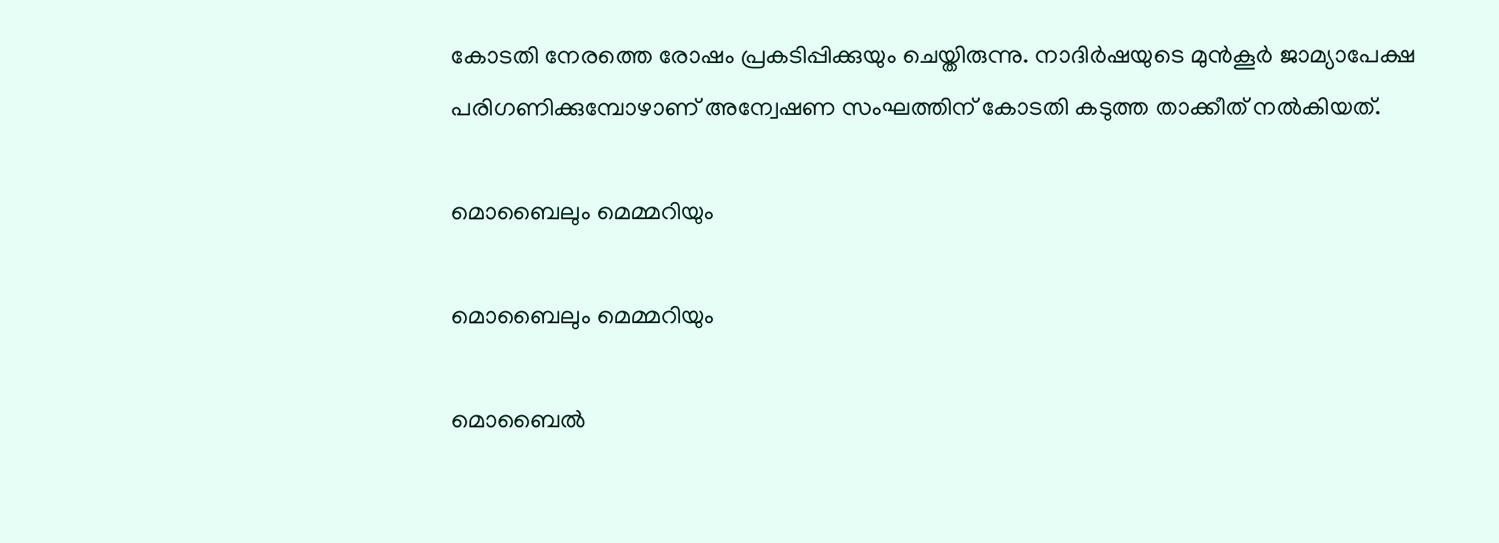കോടതി നേരത്തെ രോഷം പ്രകടിപ്പിക്കുയും ചെയ്തിരുന്നു. നാദിര്‍ഷയുടെ മുന്‍കൂര്‍ ജാമ്യാപേക്ഷ പരിഗണിക്കുമ്പോഴാണ് അന്വേഷണ സംഘത്തിന് കോടതി കടുത്ത താക്കീത് നല്‍കിയത്.

മൊബൈലും മെമ്മറിയും

മൊബൈലും മെമ്മറിയും

മൊബൈല്‍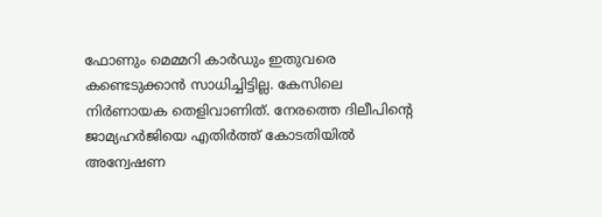ഫോണും മെമ്മറി കാര്‍ഡും ഇതുവരെ കണ്ടെടുക്കാന്‍ സാധിച്ചിട്ടില്ല. കേസിലെ നിര്‍ണായക തെളിവാണിത്. നേരത്തെ ദിലീപിന്റെ ജാമ്യഹര്‍ജിയെ എതിര്‍ത്ത് കോടതിയില്‍ അന്വേഷണ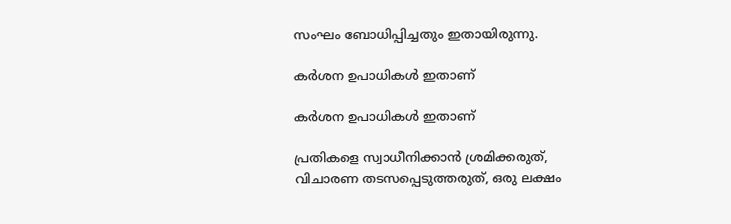സംഘം ബോധിപ്പിച്ചതും ഇതായിരുന്നു.

കര്‍ശന ഉപാധികള്‍ ഇതാണ്

കര്‍ശന ഉപാധികള്‍ ഇതാണ്

പ്രതികളെ സ്വാധീനിക്കാന്‍ ശ്രമിക്കരുത്, വിചാരണ തടസപ്പെടുത്തരുത്, ഒരു ലക്ഷം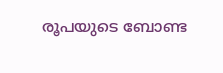രൂപയുടെ ബോണ്ട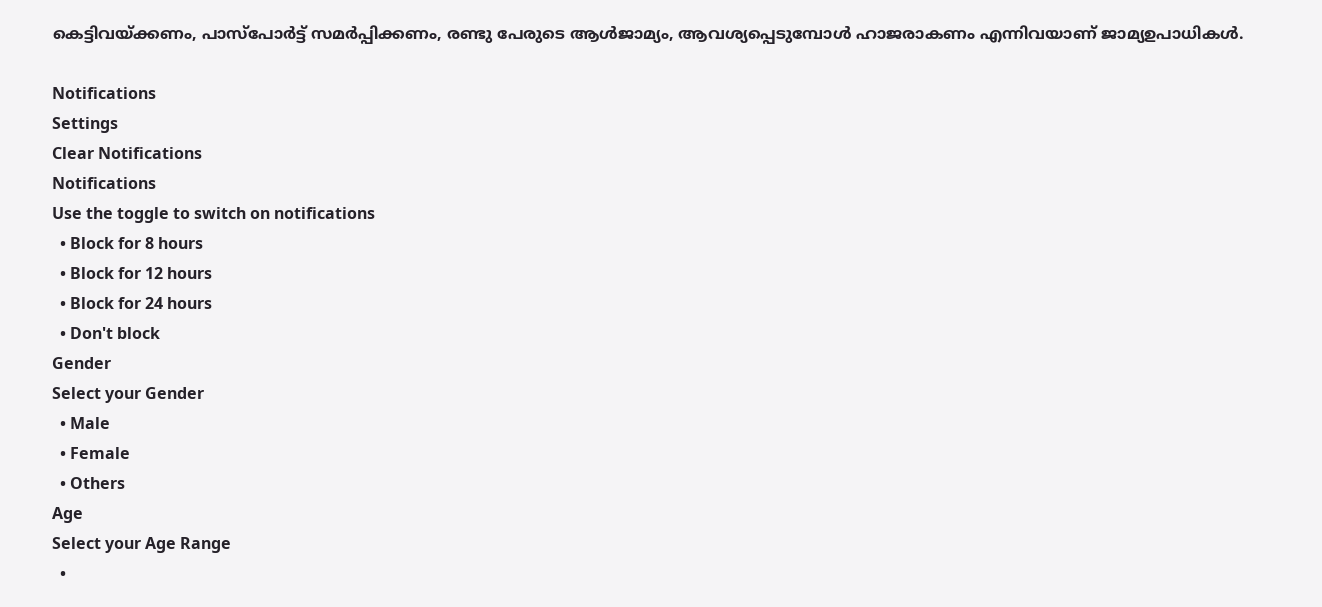കെട്ടിവയ്ക്കണം, പാസ്‌പോര്‍ട്ട് സമര്‍പ്പിക്കണം, രണ്ടു പേരുടെ ആള്‍ജാമ്യം, ആവശ്യപ്പെടുമ്പോള്‍ ഹാജരാകണം എന്നിവയാണ് ജാമ്യഉപാധികള്‍.

Notifications
Settings
Clear Notifications
Notifications
Use the toggle to switch on notifications
  • Block for 8 hours
  • Block for 12 hours
  • Block for 24 hours
  • Don't block
Gender
Select your Gender
  • Male
  • Female
  • Others
Age
Select your Age Range
  •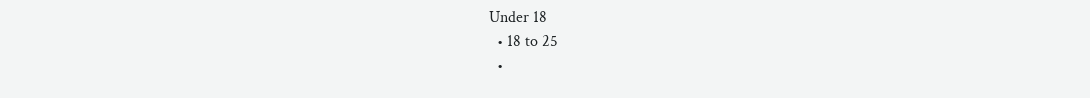Under 18
  • 18 to 25
  •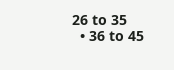26 to 35
  • 36 to 45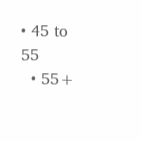• 45 to 55
  • 55+